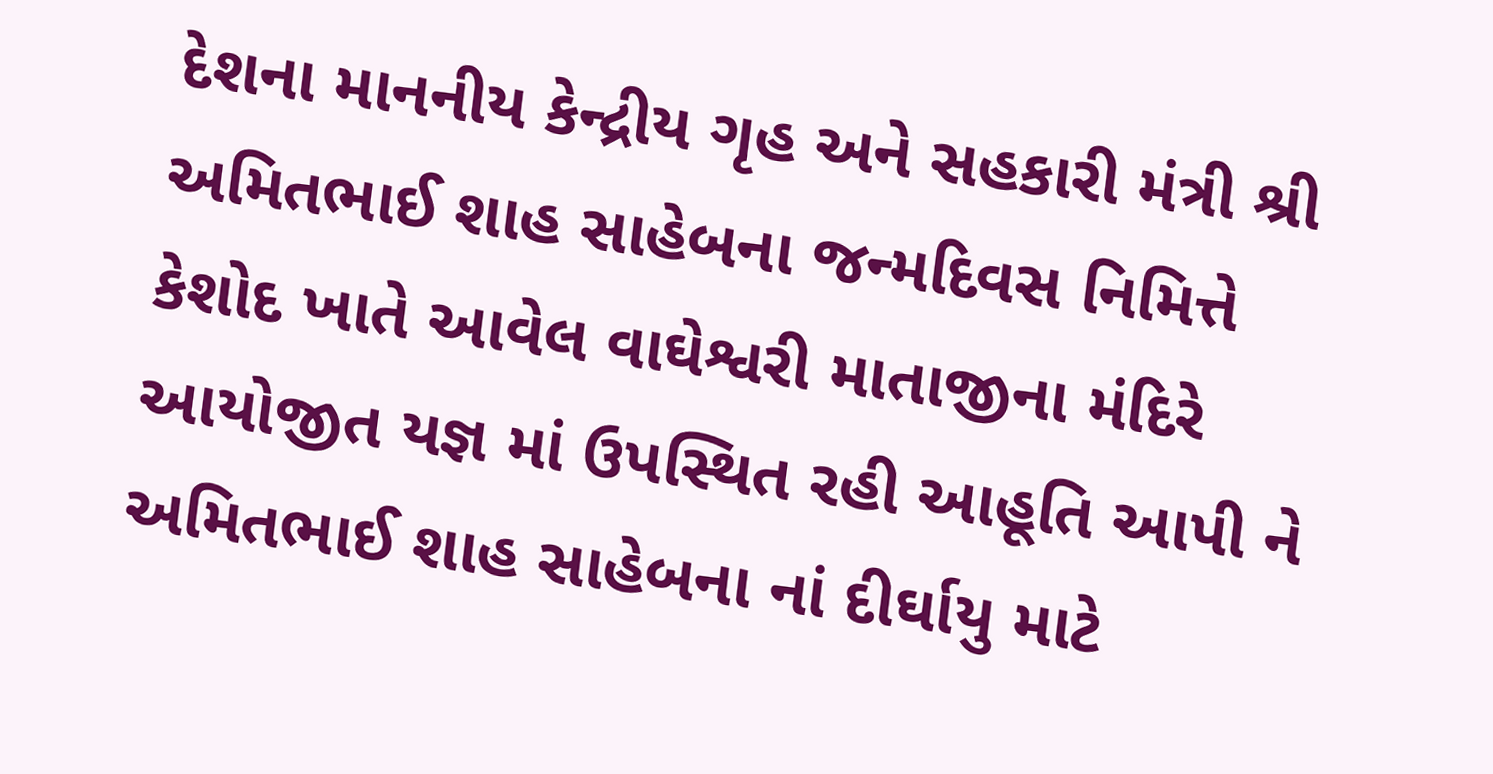દેશના માનનીય કેન્દ્રીય ગૃહ અને સહકારી મંત્રી શ્રી અમિતભાઈ શાહ સાહેબના જન્મદિવસ નિમિત્તે કેશોદ ખાતે આવેલ વાઘેશ્વરી માતાજીના મંદિરે આયોજીત યજ્ઞ માં ઉપસ્થિત રહી આહૂતિ આપી ને અમિતભાઈ શાહ સાહેબના નાં દીર્ઘાયુ માટે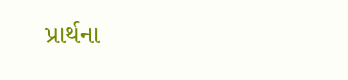પ્રાર્થના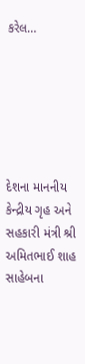કરેલ…






દેશના માનનીય કેન્દ્રીય ગૃહ અને સહકારી મંત્રી શ્રી અમિતભાઈ શાહ સાહેબના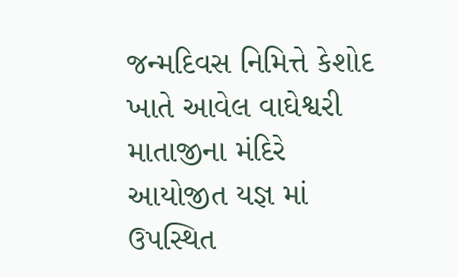જન્મદિવસ નિમિત્તે કેશોદ ખાતે આવેલ વાઘેશ્વરી માતાજીના મંદિરે આયોજીત યજ્ઞ માં ઉપસ્થિત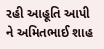રહી આહૂતિ આપી ને અમિતભાઈ શાહ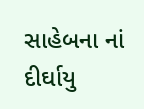સાહેબના નાં દીર્ઘાયુ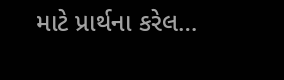માટે પ્રાર્થના કરેલ…